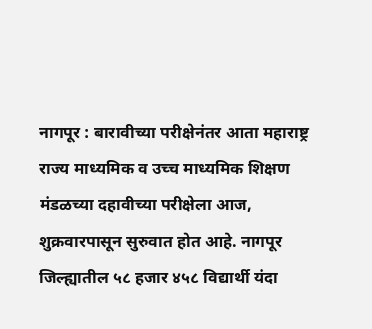नागपूर : बारावीच्या परीक्षेनंतर आता महाराष्ट्र राज्य माध्यमिक व उच्च माध्यमिक शिक्षण मंडळच्या दहावीच्या परीक्षेला आज, शुक्रवारपासून सुरुवात होत आहे. नागपूर जिल्ह्यातील ५८ हजार ४५८ विद्यार्थी यंदा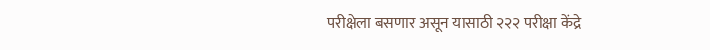परीक्षेला बसणार असून यासाठी २२२ परीक्षा केंद्रे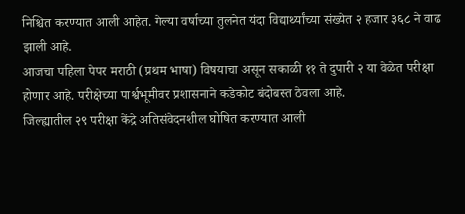निश्चित करण्यात आली आहेत. गेल्या वर्षाच्या तुलनेत यंदा विद्यार्थ्यांच्या संख्येत २ हजार ३६८ ने वाढ झाली आहे.
आजचा पहिला पेपर मराठी (प्रथम भाषा) विषयाचा असून सकाळी ११ ते दुपारी २ या वेळेत परीक्षा होणार आहे. परीक्षेच्या पार्श्वभूमीवर प्रशासनाने कडेकोट बंदोबस्त ठेवला आहे.
जिल्ह्यातील २९ परीक्षा केंद्रे अतिसंवेदनशील घोषित करण्यात आली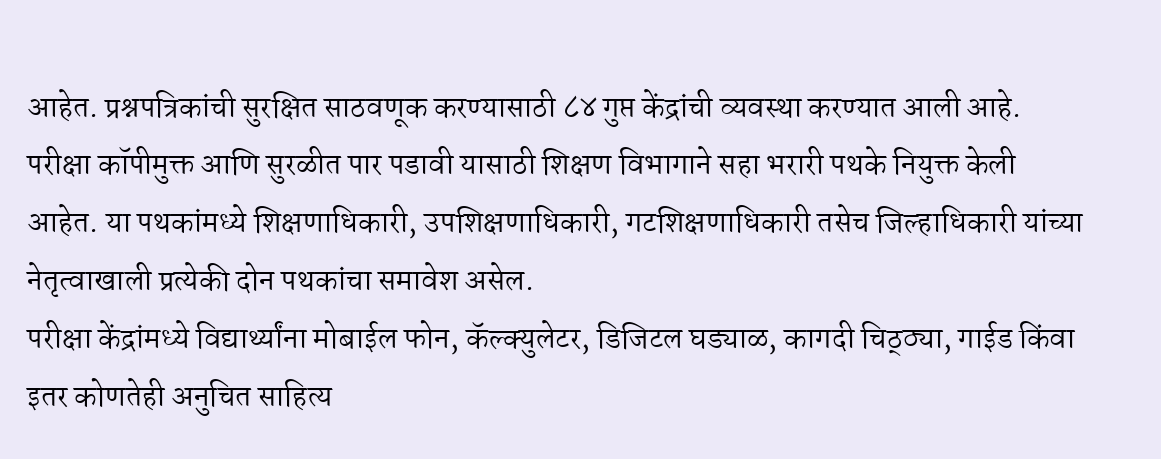आहेत. प्रश्नपत्रिकांची सुरक्षित साठवणूक करण्यासाठी ८४ गुप्त केंद्रांची व्यवस्था करण्यात आली आहे. परीक्षा कॉपीमुक्त आणि सुरळीत पार पडावी यासाठी शिक्षण विभागाने सहा भरारी पथके नियुक्त केली आहेत. या पथकांमध्ये शिक्षणाधिकारी, उपशिक्षणाधिकारी, गटशिक्षणाधिकारी तसेच जिल्हाधिकारी यांच्या नेतृत्वाखाली प्रत्येकी दोन पथकांचा समावेश असेल.
परीक्षा केंद्रांमध्ये विद्यार्थ्यांना मोबाईल फोन, कॅल्क्युलेटर, डिजिटल घड्याळ, कागदी चिठ्ठ्या, गाईड किंवा इतर कोणतेही अनुचित साहित्य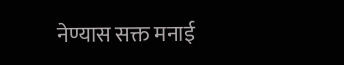नेण्यास सक्त मनाई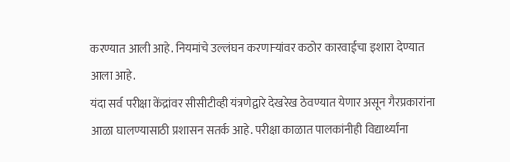करण्यात आली आहे. नियमांचे उल्लंघन करणाऱ्यांवर कठोर कारवाईचा इशारा देण्यात आला आहे.
यंदा सर्व परीक्षा केंद्रांवर सीसीटीव्ही यंत्रणेद्वारे देखरेख ठेवण्यात येणार असून गैरप्रकारांना आळा घालण्यासाठी प्रशासन सतर्क आहे. परीक्षा काळात पालकांनीही विद्यार्थ्यांना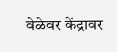वेळेवर केंद्रावर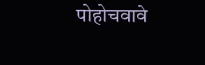पोहोचवावे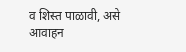व शिस्त पाळावी, असे आवाहन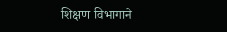शिक्षण विभागाने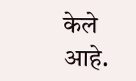केले आहे.